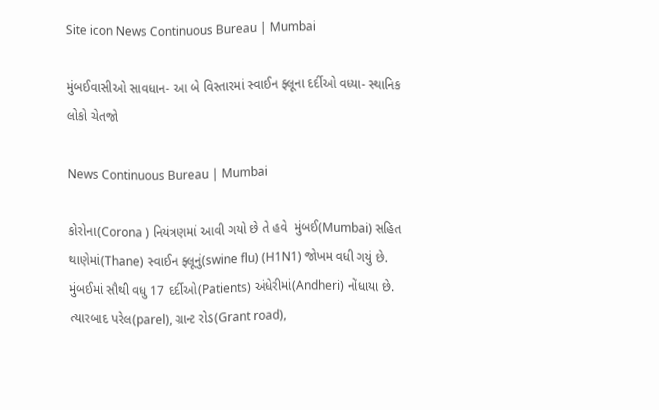Site icon News Continuous Bureau | Mumbai

મુંબઈવાસીઓ સાવધાન- આ બે વિસ્તારમાં સ્વાઈન ફ્લૂના દર્દીઓ વધ્યા- સ્થાનિક લોકો ચેતજો

News Continuous Bureau | Mumbai

કોરોના(Corona ) નિયંત્રણમાં આવી ગયો છે તે હવે  મુંબઈ(Mumbai) સહિત થાણેમાં(Thane) સ્વાઈન ફ્લૂનું(swine flu) (H1N1) જોખમ વધી ગયું છે. મુંબઈમાં સૌથી વધુ 17 દર્દીઓ(Patients) અંધેરીમાં(Andheri) નોંધાયા છે. ત્યારબાદ પરેલ(parel), ગ્રાન્ટ રોડ(Grant road),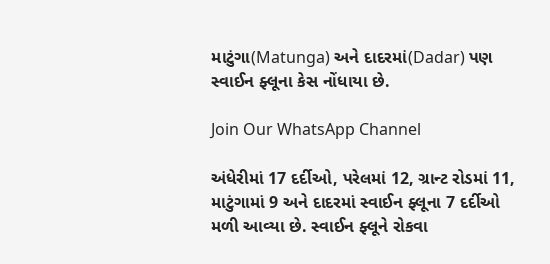માટુંગા(Matunga) અને દાદરમાં(Dadar) પણ સ્વાઈન ફ્લૂના કેસ નોંધાયા છે.

Join Our WhatsApp Channel

અંધેરીમાં 17 દર્દીઓ, પરેલમાં 12, ગ્રાન્ટ રોડમાં 11, માટુંગામાં 9 અને દાદરમાં સ્વાઈન ફ્લૂના 7 દર્દીઓ મળી આવ્યા છે. સ્વાઈન ફ્લૂને રોકવા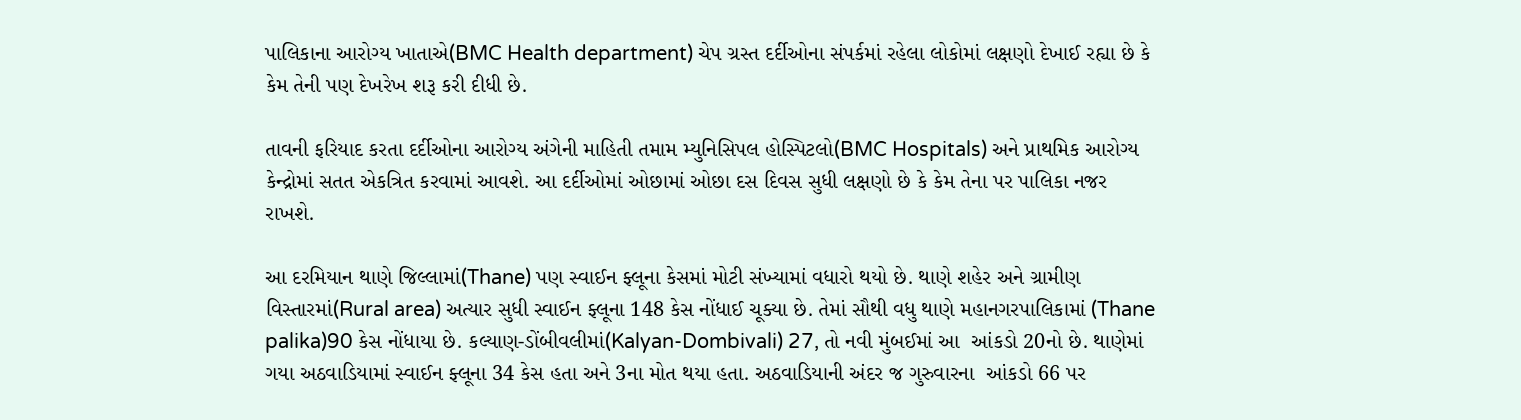પાલિકાના આરોગ્ય ખાતાએ(BMC Health department) ચેપ ગ્રસ્ત દર્દીઓના સંપર્કમાં રહેલા લોકોમાં લક્ષણો દેખાઈ રહ્યા છે કે કેમ તેની પણ દેખરેખ શરૂ કરી દીધી છે.

તાવની ફરિયાદ કરતા દર્દીઓના આરોગ્ય અંગેની માહિતી તમામ મ્યુનિસિપલ હોસ્પિટલો(BMC Hospitals) અને પ્રાથમિક આરોગ્ય કેન્દ્રોમાં સતત એકત્રિત કરવામાં આવશે. આ દર્દીઓમાં ઓછામાં ઓછા દસ દિવસ સુધી લક્ષણો છે કે કેમ તેના પર પાલિકા નજર રાખશે.

આ દરમિયાન થાણે જિલ્લામાં(Thane) પણ સ્વાઈન ફ્લૂના કેસમાં મોટી સંખ્યામાં વધારો થયો છે. થાણે શહેર અને ગ્રામીણ વિસ્તારમાં(Rural area) અત્યાર સુધી સ્વાઈન ફ્લૂના 148 કેસ નોંધાઈ ચૂક્યા છે. તેમાં સૌથી વધુ થાણે મહાનગરપાલિકામાં (Thane  palika)90 કેસ નોંધાયા છે. કલ્યાણ-ડોંબીવલીમાં(Kalyan-Dombivali) 27, તો નવી મુંબઈમાં આ  આંકડો 20નો છે. થાણેમાં ગયા અઠવાડિયામાં સ્વાઈન ફ્લૂના 34 કેસ હતા અને 3ના મોત થયા હતા. અઠવાડિયાની અંદર જ ગુરુવારના  આંકડો 66 પર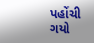પહોંચી ગયો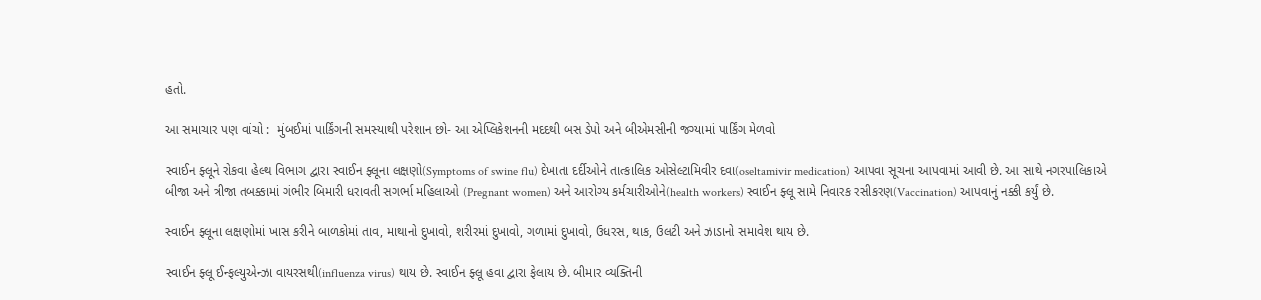હતો.

આ સમાચાર પણ વાંચો :  મુંબઈમાં પાર્કિંગની સમસ્યાથી પરેશાન છો- આ એપ્લિકેશનની મદદથી બસ ડેપો અને બીએમસીની જગ્યામાં પાર્કિંગ મેળવો

સ્વાઈન ફ્લૂને રોકવા હેલ્થ વિભાગ દ્વારા સ્વાઈન ફ્લૂના લક્ષણો(Symptoms of swine flu) દેખાતા દર્દીઓને તાત્કાલિક ઓસેલ્ટામિવીર દવા(oseltamivir medication) આપવા સૂચના આપવામાં આવી છે. આ સાથે નગરપાલિકાએ બીજા અને ત્રીજા તબક્કામાં ગંભીર બિમારી ધરાવતી સગર્ભા મહિલાઓ (Pregnant women) અને આરોગ્ય કર્મચારીઓને(health workers) સ્વાઈન ફ્લૂ સામે નિવારક રસીકરણ(Vaccination) આપવાનું નક્કી કર્યું છે.

સ્વાઈન ફ્લૂના લક્ષણોમાં ખાસ કરીને બાળકોમાં તાવ, માથાનો દુખાવો, શરીરમાં દુખાવો, ગળામાં દુખાવો, ઉધરસ, થાક, ઉલટી અને ઝાડાનો સમાવેશ થાય છે.

સ્વાઈન ફ્લૂ ઈન્ફલ્યુએન્ઝા વાયરસથી(influenza virus) થાય છે. સ્વાઈન ફ્લૂ હવા દ્વારા ફેલાય છે. બીમાર વ્યક્તિની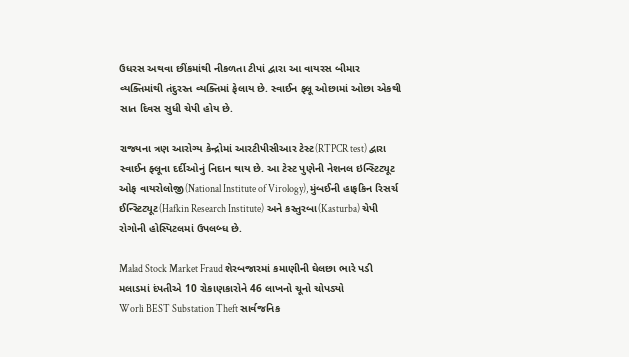ઉધરસ અથવા છીંકમાંથી નીકળતા ટીપાં દ્વારા આ વાયરસ બીમાર વ્યક્તિમાંથી તંદુરસ્ત વ્યક્તિમાં ફેલાય છે. સ્વાઈન ફ્લૂ ઓછામાં ઓછા એકથી સાત દિવસ સુધી ચેપી હોય છે.

રાજ્યના ત્રણ આરોગ્ય કેન્દ્રોમાં આરટીપીસીઆર ટેસ્ટ(RTPCR test) દ્વારા સ્વાઈન ફ્લૂના દર્દીઓનું નિદાન થાય છે. આ ટેસ્ટ પુણેની નેશનલ ઇન્સ્ટિટ્યૂટ ઓફ વાયરોલોજી(National Institute of Virology), મુંબઈની હાફકિન રિસર્ચ ઈન્સ્ટિટ્યૂટ(Hafkin Research Institute) અને કસ્તુરબા(Kasturba) ચેપી રોગોની હોસ્પિટલમાં ઉપલબ્ધ છે.

Malad Stock Market Fraud શેરબજારમાં કમાણીની ઘેલછા ભારે પડી મલાડમાં દંપતીએ 10 રોકાણકારોને 46 લાખનો ચૂનો ચોપડ્યો
Worli BEST Substation Theft સાર્વજનિક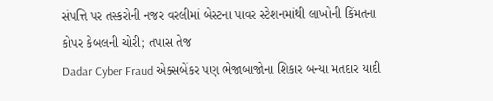સંપત્તિ પર તસ્કરોની નજર વરલીમાં બેસ્ટના પાવર સ્ટેશનમાંથી લાખોની કિંમતના કોપર કેબલની ચોરી; તપાસ તેજ
Dadar Cyber Fraud એક્સબેંકર પણ ભેજાબાજોના શિકાર બન્યા મતદાર યાદી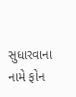સુધારવાના નામે ફોન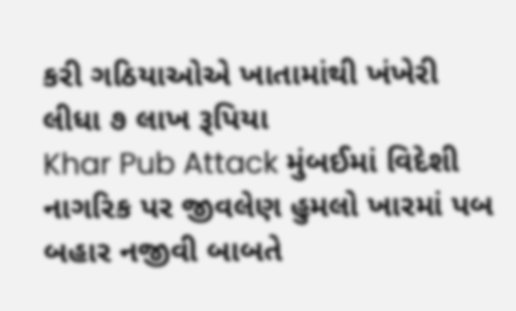કરી ગઠિયાઓએ ખાતામાંથી ખંખેરી લીધા ૭ લાખ રૂપિયા
Khar Pub Attack મુંબઈમાં વિદેશી નાગરિક પર જીવલેણ હુમલો ખારમાં પબ બહાર નજીવી બાબતે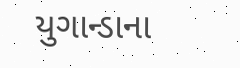યુગાન્ડાના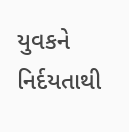યુવકને નિર્દયતાથી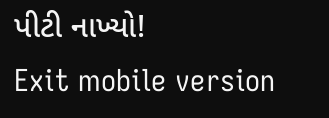પીટી નાખ્યો!
Exit mobile version